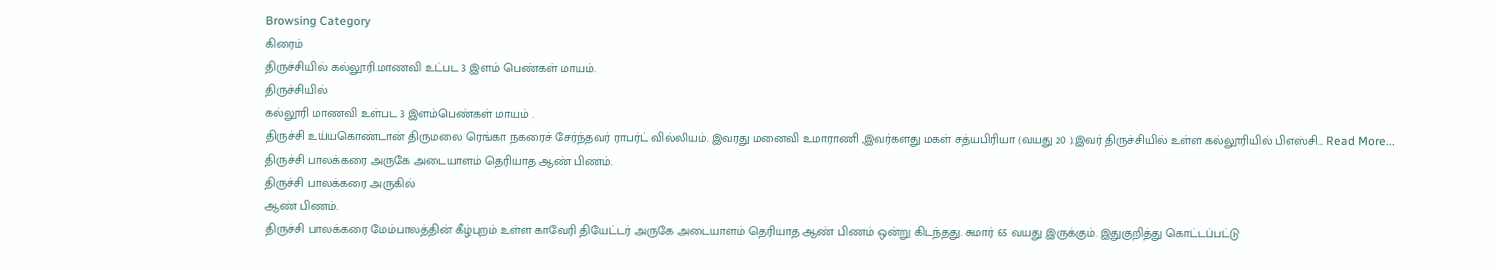Browsing Category
கிரைம்
திருச்சியில் கல்லூரி.மாணவி உட்பட 3 இளம் பெண்கள் மாயம்.
திருச்சியில்
கல்லூரி மாணவி உள்பட 3 இளம்பெண்கள் மாயம் .
திருச்சி உய்யகொண்டான் திருமலை ரெங்கா நகரைச் சேர்ந்தவர் ராபர்ட் வில்லியம். இவரது மனைவி உமாராணி ,இவர்களது மகள் சத்யபிரியா (வயது 20 ).இவர் திருச்சியில் உள்ள கல்லூரியில் பிஎஸ்சி… Read More...
திருச்சி பாலக்கரை அருகே அடையாளம் தெரியாத ஆண் பிணம்.
திருச்சி பாலக்கரை அருகில்
ஆண் பிணம்.
திருச்சி பாலக்கரை மேம்பாலத்தின் கீழ்புறம் உள்ள காவேரி தியேட்டர் அருகே அடையாளம் தெரியாத ஆண் பிணம் ஒன்று கிடந்தது. சுமார் 65 வயது இருக்கும். இதுகுறித்து கொட்டப்பட்டு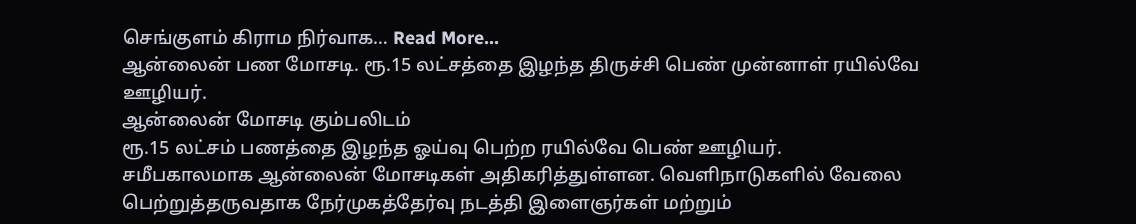செங்குளம் கிராம நிர்வாக… Read More...
ஆன்லைன் பண மோசடி. ரூ.15 லட்சத்தை இழந்த திருச்சி பெண் முன்னாள் ரயில்வே ஊழியர்.
ஆன்லைன் மோசடி கும்பலிடம்
ரூ.15 லட்சம் பணத்தை இழந்த ஓய்வு பெற்ற ரயில்வே பெண் ஊழியர்.
சமீபகாலமாக ஆன்லைன் மோசடிகள் அதிகரித்துள்ளன. வெளிநாடுகளில் வேலை பெற்றுத்தருவதாக நேர்முகத்தேர்வு நடத்தி இளைஞர்கள் மற்றும்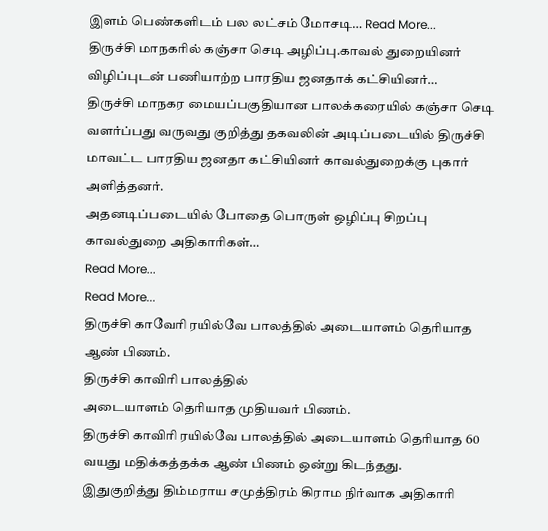இளம் பெண்களிடம் பல லட்சம் மோசடி… Read More...
திருச்சி மாநகரில் கஞ்சா செடி அழிப்பு.காவல் துறையினர் விழிப்புடன் பணியாற்ற பாரதிய ஜனதாக் கட்சியினர்…
திருச்சி மாநகர மையப்பகுதியான பாலக்கரையில் கஞ்சா செடி வளர்ப்பது வருவது குறித்து தகவலின் அடிப்படையில் திருச்சி மாவட்ட பாரதிய ஜனதா கட்சியினர் காவல்துறைக்கு புகார் அளித்தனர்.
அதனடிப்படையில் போதை பொருள் ஒழிப்பு சிறப்பு காவல்துறை அதிகாரிகள்…
Read More...
Read More...
திருச்சி காவேரி ரயில்வே பாலத்தில் அடையாளம் தெரியாத ஆண் பிணம்.
திருச்சி காவிரி பாலத்தில்
அடையாளம் தெரியாத முதியவர் பிணம்.
திருச்சி காவிரி ரயில்வே பாலத்தில் அடையாளம் தெரியாத 60 வயது மதிக்கத்தக்க ஆண் பிணம் ஒன்று கிடந்தது.
இதுகுறித்து திம்மராய சமுத்திரம் கிராம நிர்வாக அதிகாரி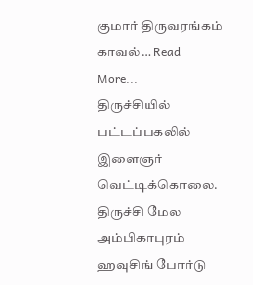குமார் திருவரங்கம் காவல்… Read More...
திருச்சியில் பட்டப்பகலில் இளைஞர் வெட்டிக்கொலை.
திருச்சி மேல
அம்பிகாபுரம்
ஹவுசிங் போர்டு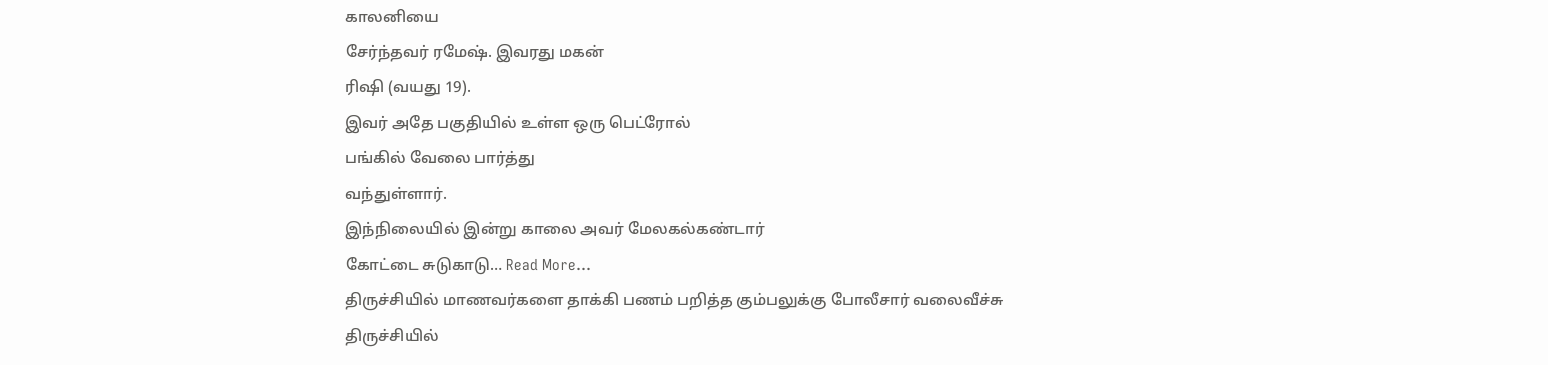காலனியை
சேர்ந்தவர் ரமேஷ். இவரது மகன்
ரிஷி (வயது 19).
இவர் அதே பகுதியில் உள்ள ஒரு பெட்ரோல்
பங்கில் வேலை பார்த்து
வந்துள்ளார்.
இந்நிலையில் இன்று காலை அவர் மேலகல்கண்டார்
கோட்டை சுடுகாடு… Read More...
திருச்சியில் மாணவர்களை தாக்கி பணம் பறித்த கும்பலுக்கு போலீசார் வலைவீச்சு
திருச்சியில்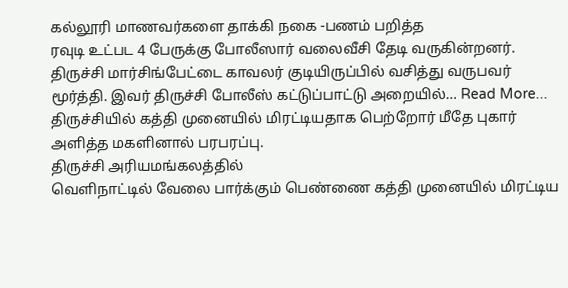கல்லூரி மாணவர்களை தாக்கி நகை -பணம் பறித்த
ரவுடி உட்பட 4 பேருக்கு போலீஸார் வலைவீசி தேடி வருகின்றனர்.
திருச்சி மார்சிங்பேட்டை காவலர் குடியிருப்பில் வசித்து வருபவர் மூர்த்தி. இவர் திருச்சி போலீஸ் கட்டுப்பாட்டு அறையில்… Read More...
திருச்சியில் கத்தி முனையில் மிரட்டியதாக பெற்றோர் மீதே புகார் அளித்த மகளினால் பரபரப்பு.
திருச்சி அரியமங்கலத்தில்
வெளிநாட்டில் வேலை பார்க்கும் பெண்ணை கத்தி முனையில் மிரட்டிய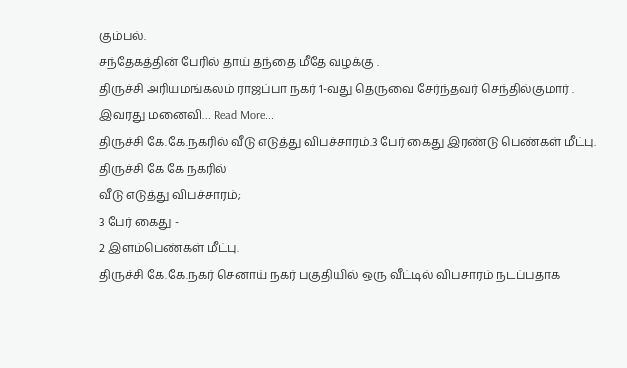கும்பல்.
சந்தேகத்தின் பேரில் தாய் தந்தை மீதே வழக்கு .
திருச்சி அரியமங்கலம் ராஜப்பா நகர் 1-வது தெருவை சேர்ந்தவர் செந்தில்குமார் .
இவரது மனைவி… Read More...
திருச்சி கே.கே.நகரில் வீடு எடுத்து விபச்சாரம்.3 பேர் கைது இரண்டு பெண்கள் மீட்பு.
திருச்சி கே கே நகரில்
வீடு எடுத்து விபச்சாரம்;
3 பேர் கைது -
2 இளம்பெண்கள் மீட்பு.
திருச்சி கே.கே.நகர் செனாய் நகர் பகுதியில் ஒரு வீட்டில் விபசாரம் நடப்பதாக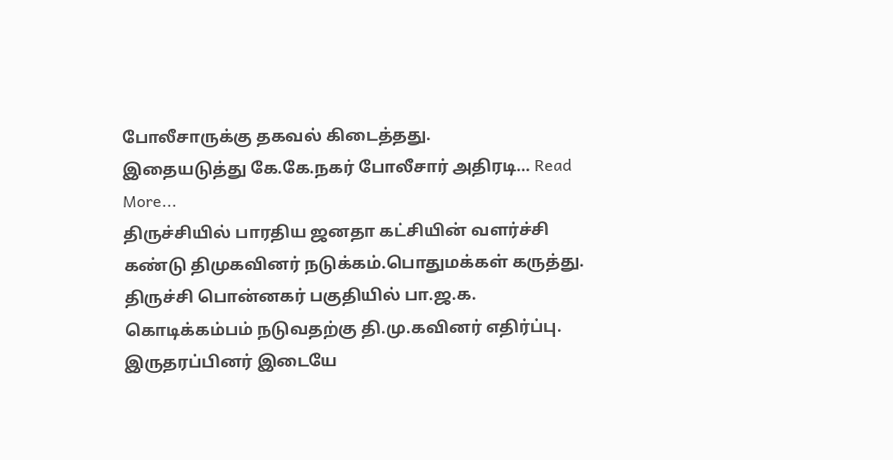போலீசாருக்கு தகவல் கிடைத்தது.
இதையடுத்து கே.கே.நகர் போலீசார் அதிரடி… Read More...
திருச்சியில் பாரதிய ஜனதா கட்சியின் வளர்ச்சி கண்டு திமுகவினர் நடுக்கம்.பொதுமக்கள் கருத்து.
திருச்சி பொன்னகர் பகுதியில் பா.ஜ.க.
கொடிக்கம்பம் நடுவதற்கு தி.மு.கவினர் எதிர்ப்பு. இருதரப்பினர் இடையே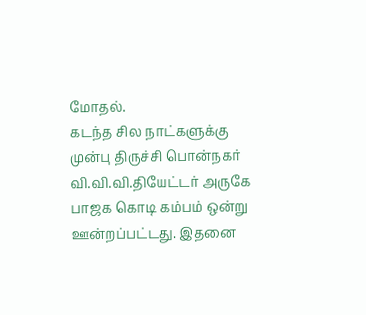மோதல்.
கடந்த சில நாட்களுக்கு முன்பு திருச்சி பொன்நகர்
வி.வி.வி.தியேட்டர் அருகே பாஜக கொடி கம்பம் ஒன்று ஊன்றப்பட்டது. இதனை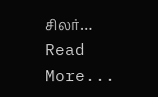சிலர்… Read More...